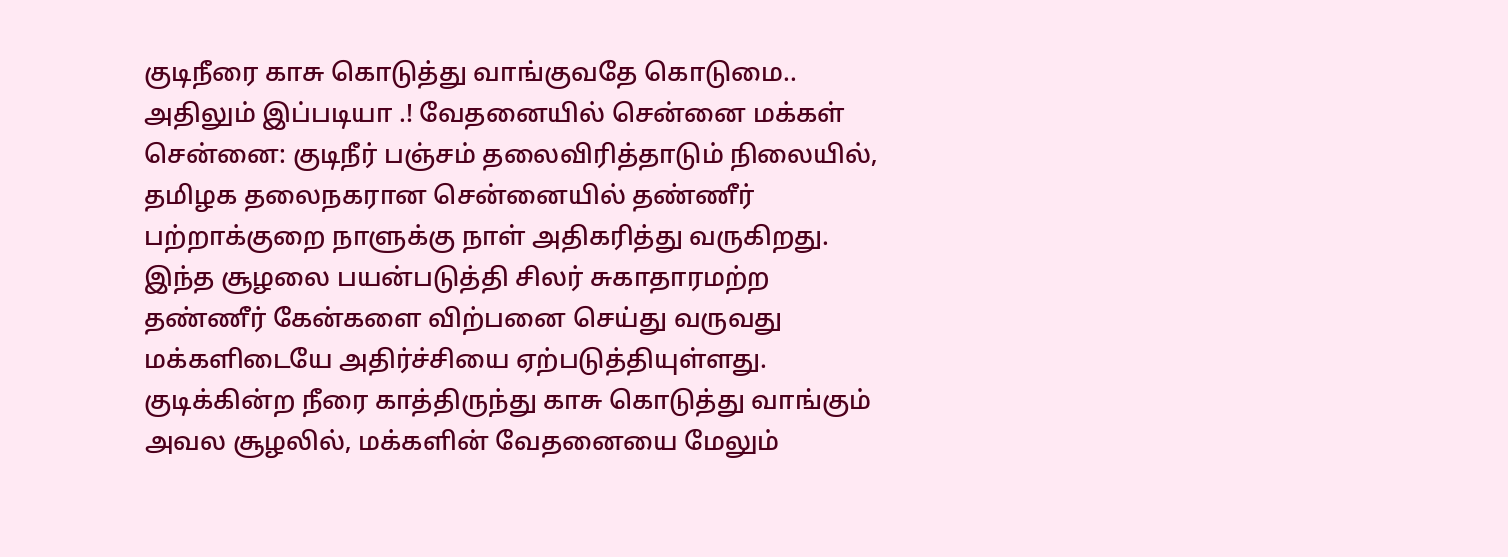குடிநீரை காசு கொடுத்து வாங்குவதே கொடுமை.. அதிலும் இப்படியா .! வேதனையில் சென்னை மக்கள்
சென்னை: குடிநீர் பஞ்சம் தலைவிரித்தாடும் நிலையில், தமிழக தலைநகரான சென்னையில் தண்ணீர் பற்றாக்குறை நாளுக்கு நாள் அதிகரித்து வருகிறது. இந்த சூழலை பயன்படுத்தி சிலர் சுகாதாரமற்ற தண்ணீர் கேன்களை விற்பனை செய்து வருவது மக்களிடையே அதிர்ச்சியை ஏற்படுத்தியுள்ளது.
குடிக்கின்ற நீரை காத்திருந்து காசு கொடுத்து வாங்கும் அவல சூழலில், மக்களின் வேதனையை மேலும்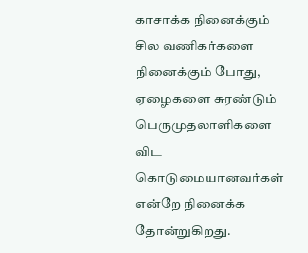காசாக்க நினைக்கும் சில வணிகர்களை நினைக்கும் போது, ஏழைகளை சுரண்டும் பெருமுதலாளிகளை விட கொடுமையானவர்கள் என்றே நினைக்க தோன்றுகிறது.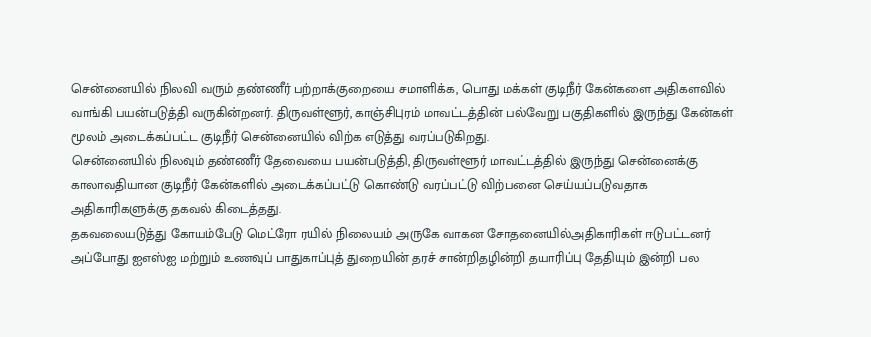சென்னையில் நிலவி வரும் தண்ணீர் பற்றாக்குறையை சமாளிக்க, பொது மக்கள் குடிநீர் கேன்களை அதிகளவில் வாங்கி பயன்படுத்தி வருகின்றனர். திருவள்ளூர், காஞ்சிபுரம் மாவட்டத்தின் பல்வேறு பகுதிகளில் இருந்து கேன்கள் மூலம் அடைக்கப்பட்ட குடிநீர் சென்னையில் விற்க எடுத்து வரப்படுகிறது.
சென்னையில் நிலவும் தண்ணீர் தேவையை பயன்படுத்தி, திருவள்ளூர் மாவட்டத்தில் இருந்து சென்னைக்கு காலாவதியான குடிநீர் கேன்களில் அடைக்கப்பட்டு கொண்டு வரப்பட்டு விற்பனை செய்யப்படுவதாக அதிகாரிகளுக்கு தகவல் கிடைத்தது.
தகவலையடுத்து கோயம்பேடு மெட்ரோ ரயில் நிலையம் அருகே வாகன சோதனையில்அதிகாரிகள் ஈடுபட்டனர் அப்போது ஐஎஸ்ஐ மற்றும் உணவுப் பாதுகாப்புத் துறையின் தரச் சான்றிதழின்றி தயாரிப்பு தேதியும் இன்றி பல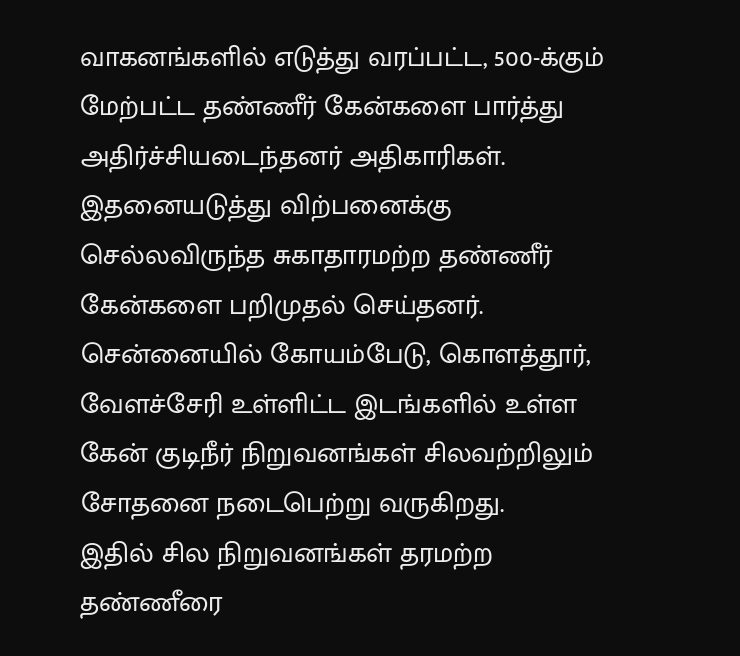வாகனங்களில் எடுத்து வரப்பட்ட, 500-க்கும் மேற்பட்ட தண்ணீர் கேன்களை பார்த்து அதிர்ச்சியடைந்தனர் அதிகாரிகள்.
இதனையடுத்து விற்பனைக்கு செல்லவிருந்த சுகாதாரமற்ற தண்ணீர் கேன்களை பறிமுதல் செய்தனர். சென்னையில் கோயம்பேடு, கொளத்தூர், வேளச்சேரி உள்ளிட்ட இடங்களில் உள்ள கேன் குடிநீர் நிறுவனங்கள் சிலவற்றிலும் சோதனை நடைபெற்று வருகிறது.
இதில் சில நிறுவனங்கள் தரமற்ற தண்ணீரை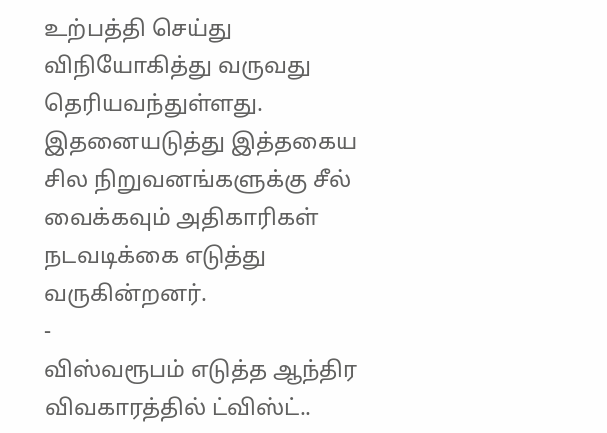உற்பத்தி செய்து விநியோகித்து வருவது தெரியவந்துள்ளது. இதனையடுத்து இத்தகைய சில நிறுவனங்களுக்கு சீல் வைக்கவும் அதிகாரிகள் நடவடிக்கை எடுத்து வருகின்றனர்.
-
விஸ்வரூபம் எடுத்த ஆந்திர விவகாரத்தில் ட்விஸ்ட்..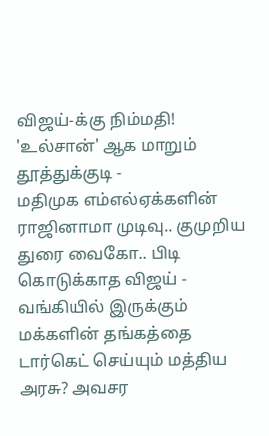விஜய்-க்கு நிம்மதி! 'உல்சான்' ஆக மாறும் தூத்துக்குடி -
மதிமுக எம்எல்ஏக்களின் ராஜினாமா முடிவு.. குமுறிய துரை வைகோ.. பிடி கொடுக்காத விஜய் -
வங்கியில் இருக்கும் மக்களின் தங்கத்தை டார்கெட் செய்யும் மத்திய அரசு? அவசர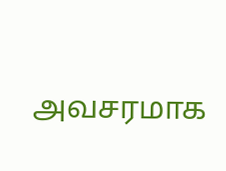அவசரமாக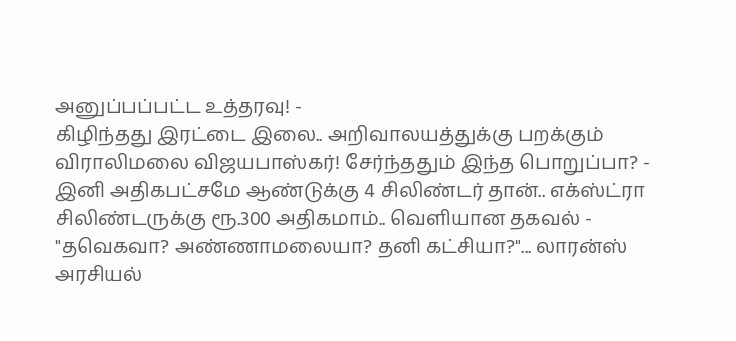அனுப்பப்பட்ட உத்தரவு! -
கிழிந்தது இரட்டை இலை.. அறிவாலயத்துக்கு பறக்கும் விராலிமலை விஜயபாஸ்கர்! சேர்ந்ததும் இந்த பொறுப்பா? -
இனி அதிகபட்சமே ஆண்டுக்கு 4 சிலிண்டர் தான்.. எக்ஸ்ட்ரா சிலிண்டருக்கு ரூ.300 அதிகமாம்.. வெளியான தகவல் -
"தவெகவா? அண்ணாமலையா? தனி கட்சியா?"... லாரன்ஸ் அரசியல்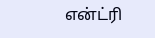என்ட்ரி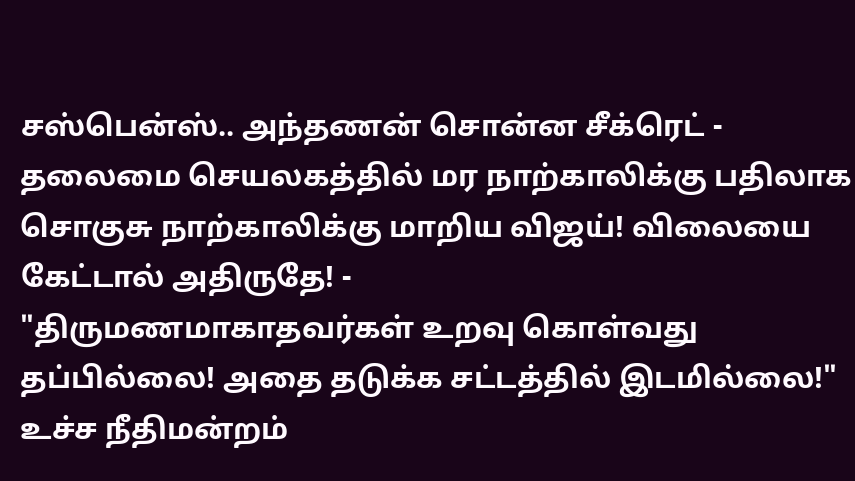சஸ்பென்ஸ்.. அந்தணன் சொன்ன சீக்ரெட் -
தலைமை செயலகத்தில் மர நாற்காலிக்கு பதிலாக சொகுசு நாற்காலிக்கு மாறிய விஜய்! விலையை கேட்டால் அதிருதே! -
"திருமணமாகாதவர்கள் உறவு கொள்வது தப்பில்லை! அதை தடுக்க சட்டத்தில் இடமில்லை!" உச்ச நீதிமன்றம்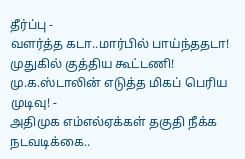தீர்ப்பு -
வளர்த்த கடா..மார்பில் பாய்ந்ததடா! முதுகில் குத்திய கூட்டணி! மு.க.ஸ்டாலின் எடுத்த மிகப் பெரிய முடிவு! -
அதிமுக எம்எல்ஏக்கள் தகுதி நீக்க நடவடிக்கை..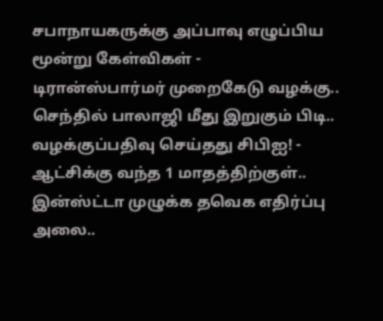சபாநாயகருக்கு அப்பாவு எழுப்பிய மூன்று கேள்விகள் -
டிரான்ஸ்பார்மர் முறைகேடு வழக்கு.. செந்தில் பாலாஜி மீது இறுகும் பிடி.. வழக்குப்பதிவு செய்தது சிபிஐ! -
ஆட்சிக்கு வந்த 1 மாதத்திற்குள்.. இன்ஸ்ட்டா முழுக்க தவெக எதிர்ப்பு அலை..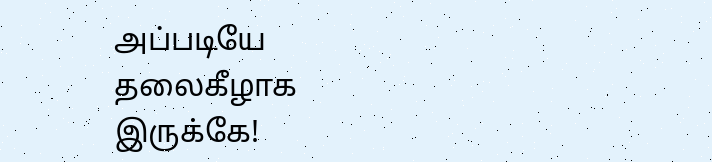அப்படியே தலைகீழாக இருக்கே!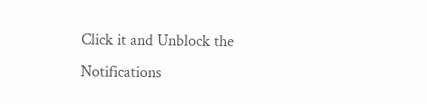Click it and Unblock the Notifications